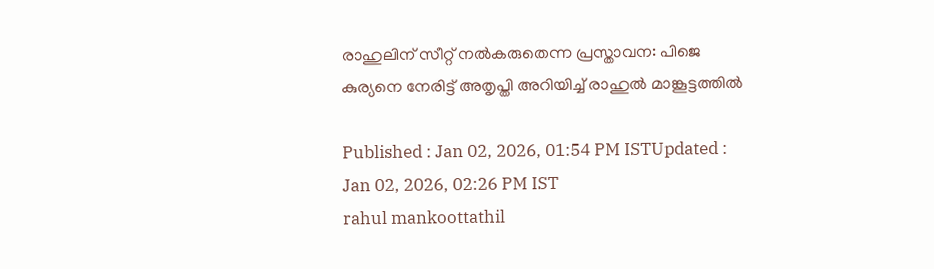രാഹുലിന് സീറ്റ് നൽകരുതെന്ന പ്രസ്താവന: പിജെ കുര്യനെ നേരിട്ട് അതൃപ്തി അറിയിച്ച് രാഹുൽ മാങ്കൂട്ടത്തിൽ

Published : Jan 02, 2026, 01:54 PM ISTUpdated : Jan 02, 2026, 02:26 PM IST
rahul mankoottathil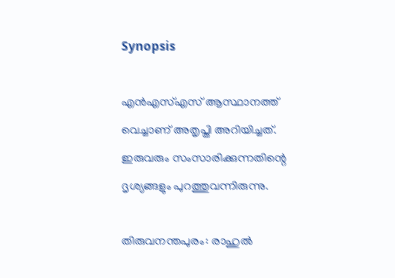Synopsis

എൻഎസ്എസ് ആസ്ഥാനത്ത് വെച്ചാണ് അതൃപ്തി അറിയിച്ചത്. ഇരുവരും സംസാരിക്കുന്നതിന്റെ ദൃശ്യങ്ങളും പുറത്തുവന്നിരുന്നു.

തിരുവനന്തപുരം: രാഹുൽ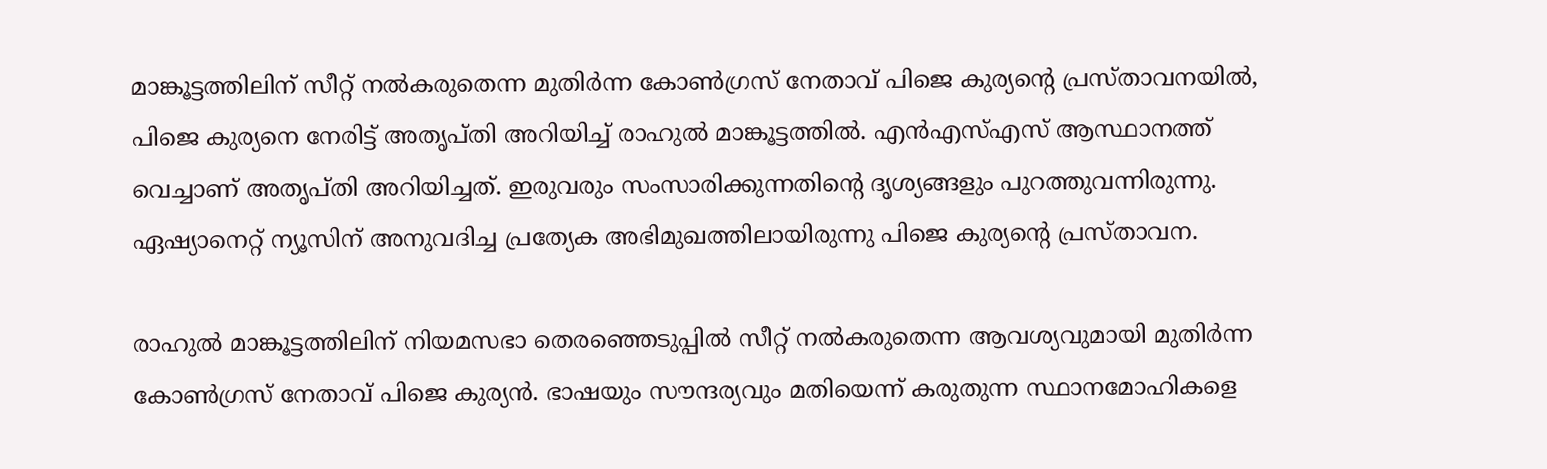മാങ്കൂട്ടത്തിലിന് സീറ്റ് നൽകരുതെന്ന മുതിർന്ന കോൺഗ്രസ് നേതാവ് പിജെ കുര്യന്റെ പ്രസ്താവനയിൽ, പിജെ കുര്യനെ നേരിട്ട് അതൃപ്തി അറിയിച്ച് രാഹുൽ മാങ്കൂട്ടത്തിൽ. എൻഎസ്എസ് ആസ്ഥാനത്ത് വെച്ചാണ് അതൃപ്തി അറിയിച്ചത്. ഇരുവരും സംസാരിക്കുന്നതിന്റെ ദൃശ്യങ്ങളും പുറത്തുവന്നിരുന്നു. ഏഷ്യാനെറ്റ് ന്യൂസിന് അനുവദിച്ച പ്രത്യേക അഭിമുഖത്തിലായിരുന്നു പിജെ കുര്യന്‍റെ പ്രസ്താവന.

രാഹുൽ മാങ്കൂട്ടത്തിലിന് നിയമസഭാ തെരഞ്ഞെടുപ്പിൽ സീറ്റ് നൽകരുതെന്ന ആവശ്യവുമായി മുതിർന്ന കോൺഗ്രസ് നേതാവ് പിജെ കുര്യൻ. ഭാഷയും സൗന്ദര്യവും മതിയെന്ന് കരുതുന്ന സ്ഥാനമോഹികളെ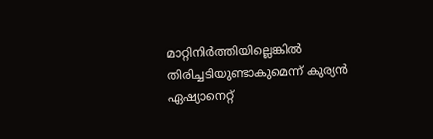മാറ്റിനിർത്തിയില്ലെങ്കിൽ തിരിച്ചടിയുണ്ടാകുമെന്ന് കുര്യൻ ഏഷ്യാനെറ്റ്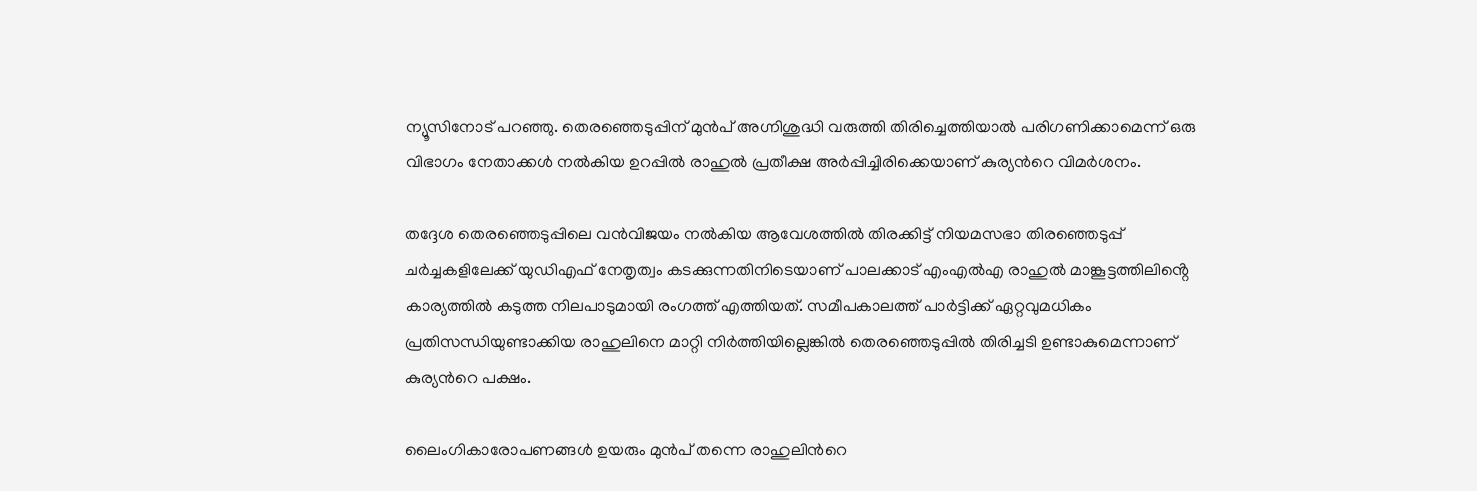ന്യൂസിനോട് പറഞ്ഞു. തെരഞ്ഞെടുപ്പിന് മുൻപ് അഗ്നിശുദ്ധി വരുത്തി തിരിച്ചെത്തിയാൽ പരിഗണിക്കാമെന്ന് ഒരു വിഭാഗം നേതാക്കള്‍ നല്‍കിയ ഉറപ്പിൽ രാഹുല്‍ പ്രതീക്ഷ അര്‍പ്പിച്ചിരിക്കെയാണ് കുര്യന്‍റെ വിമര്‍ശനം.

തദ്ദേശ തെരഞ്ഞെടുപ്പിലെ വൻവിജയം നൽകിയ ആവേശത്തിൽ തിരക്കിട്ട് നിയമസഭാ തിരഞ്ഞെടുപ്പ് ചർച്ചകളിലേക്ക് യുഡിഎഫ് നേതൃത്വം കടക്കുന്നതിനിടെയാണ് പാലക്കാട് എംഎൽഎ രാഹുൽ മാങ്കൂട്ടത്തിലിൻ്റെ കാര്യത്തിൽ കടുത്ത നിലപാടുമായി രംഗത്ത് എത്തിയത്. സമീപകാലത്ത് പാര്‍ട്ടിക്ക് ഏറ്റവുമധികം പ്രതിസന്ധിയുണ്ടാക്കിയ രാഹുലിനെ മാറ്റി നിര്‍ത്തിയില്ലെങ്കില്‍ തെരഞ്ഞെടുപ്പില്‍ തിരിച്ചടി ഉണ്ടാകുമെന്നാണ് കുര്യന്‍റെ പക്ഷം.

ലൈംഗികാരോപണങ്ങള്‍ ഉയരും മുൻപ് തന്നെ രാഹുലിന്‍റെ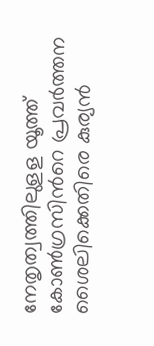നേതൃത്വത്തിലുളള യൂത്ത് കോണ്‍ഗ്രസിന്‍റെ പ്രവര്‍ത്തന ശൈലിക്കെതിരെ കുര്യന്‍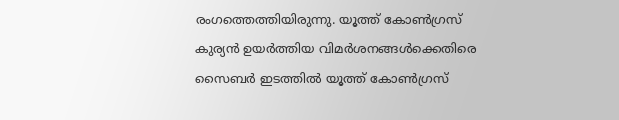രംഗത്തെത്തിയിരുന്നു. യൂത്ത് കോണ്‍ഗ്രസ് കുര്യന്‍ ഉയര്‍ത്തിയ വിമര്‍ശനങ്ങള്‍ക്കെതിരെ സൈബര്‍ ഇടത്തില്‍ യൂത്ത് കോണ്‍ഗ്രസ്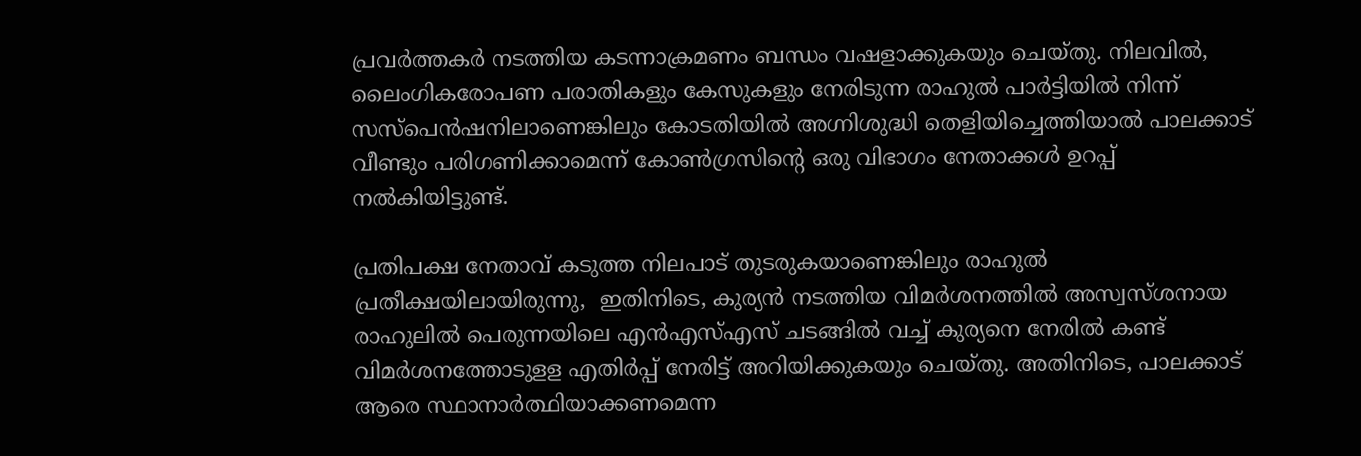പ്രവര്‍ത്തകര്‍ നടത്തിയ കടന്നാക്രമണം ബന്ധം വഷളാക്കുകയും ചെയ്തു. നിലവില്‍, ലൈംഗികരോപണ പരാതികളും കേസുകളും നേരിടുന്ന രാഹുല്‍ പാര്‍ട്ടിയില്‍ നിന്ന് സസ്പെന്‍ഷനിലാണെങ്കിലും കോടതിയില്‍ അഗ്നിശുദ്ധി തെളിയിച്ചെത്തിയാല്‍ പാലക്കാട് വീണ്ടും പരിഗണിക്കാമെന്ന് കോണ്‍ഗ്രസിന്‍റെ ഒരു വിഭാഗം നേതാക്കള്‍ ഉറപ്പ് നല്‍കിയിട്ടുണ്ട്.

പ്രതിപക്ഷ നേതാവ് കടുത്ത നിലപാട് തുടരുകയാണെങ്കിലും രാഹുല്‍ പ്രതീക്ഷയിലായിരുന്നു,  ഇതിനിടെ, കുര്യന്‍ നടത്തിയ വിമര്‍ശനത്തില്‍ അസ്വസ്ശനായ രാഹുലില്‍ പെരുന്നയിലെ എൻഎസ്എസ് ചടങ്ങില്‍ വച്ച് കുര്യനെ നേരില്‍ കണ്ട് വിമര്‍ശനത്തോടുളള എതിര്‍പ്പ് നേരിട്ട് അറിയിക്കുകയും ചെയ്തു. അതിനിടെ, പാലക്കാട് ആരെ സ്ഥാനാര്‍ത്ഥിയാക്കണമെന്ന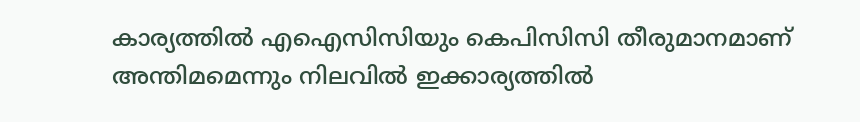കാര്യത്തില്‍ എഐസിസിയും കെപിസിസി തീരുമാനമാണ് അന്തിമമെന്നും നിലവില്‍ ഇക്കാര്യത്തില്‍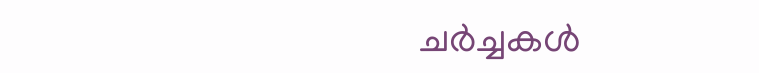ചര്‍ച്ചകള്‍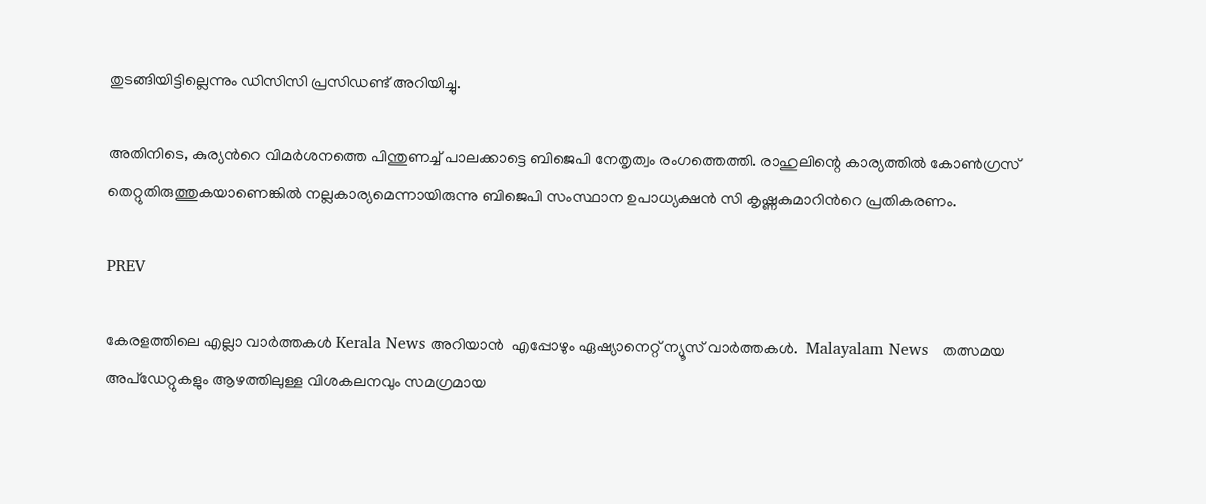തുടങ്ങിയിട്ടില്ലെന്നും ഡിസിസി പ്രസിഡണ്ട് അറിയിച്ചു.

അതിനിടെ, കുര്യന്‍റെ വിമര്‍ശനത്തെ പിന്തുണച്ച് പാലക്കാട്ടെ ബിജെപി നേതൃത്വം രംഗത്തെത്തി. രാഹുലിന്റെ കാര്യത്തിൽ കോൺഗ്രസ് തെറ്റുതിരുത്തുകയാണെങ്കിൽ നല്ലകാര്യമെന്നായിരുന്നു ബിജെപി സംസ്ഥാന ഉപാധ്യക്ഷൻ സി കൃഷ്ണകുമാറിന്‍റെ പ്രതികരണം.

PREV

കേരളത്തിലെ എല്ലാ വാർത്തകൾ Kerala News അറിയാൻ  എപ്പോഴും ഏഷ്യാനെറ്റ് ന്യൂസ് വാർത്തകൾ.  Malayalam News   തത്സമയ അപ്‌ഡേറ്റുകളും ആഴത്തിലുള്ള വിശകലനവും സമഗ്രമായ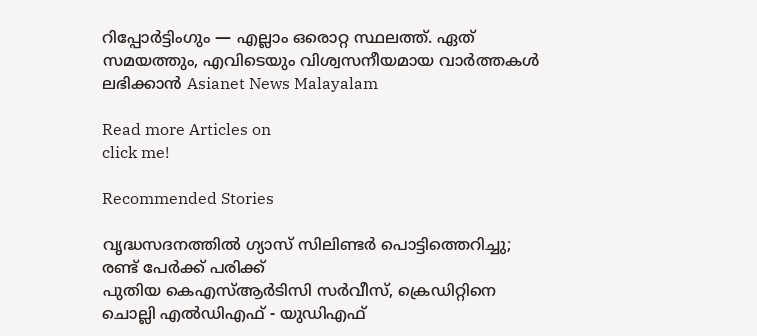റിപ്പോർട്ടിംഗും — എല്ലാം ഒരൊറ്റ സ്ഥലത്ത്. ഏത് സമയത്തും, എവിടെയും വിശ്വസനീയമായ വാർത്തകൾ ലഭിക്കാൻ Asianet News Malayalam

Read more Articles on
click me!

Recommended Stories

വൃദ്ധസദനത്തിൽ ഗ്യാസ് സിലിണ്ടർ പൊട്ടിത്തെറിച്ചു; രണ്ട് പേർക്ക് പരിക്ക്
പുതിയ കെഎസ്ആർടിസി സർവീസ്, ക്രെഡിറ്റിനെ ചൊല്ലി എൽഡിഎഫ് - യുഡിഎഫ്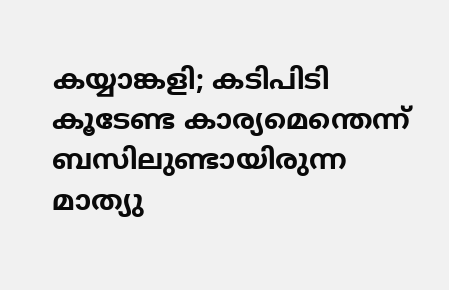കയ്യാങ്കളി; കടിപിടി കൂടേണ്ട കാര്യമെന്തെന്ന് ബസിലുണ്ടായിരുന്ന മാത്യു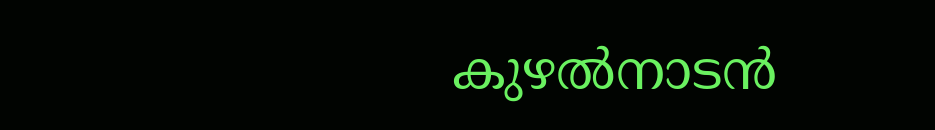കുഴൽനാടൻ